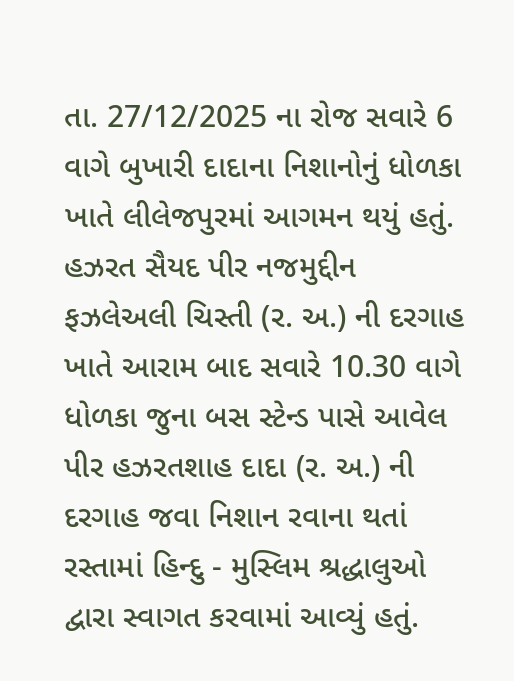તા. 27/12/2025 ના રોજ સવારે 6 વાગે બુખારી દાદાના નિશાનોનું ધોળકા ખાતે લીલેજપુરમાં આગમન થયું હતું. હઝરત સૈયદ પીર નજમુદ્દીન ફઝલેઅલી ચિસ્તી (ર. અ.) ની દરગાહ ખાતે આરામ બાદ સવારે 10.30 વાગે ધોળકા જુના બસ સ્ટેન્ડ પાસે આવેલ પીર હઝરતશાહ દાદા (ર. અ.) ની દરગાહ જવા નિશાન રવાના થતાં રસ્તામાં હિન્દુ - મુસ્લિમ શ્રદ્ધાલુઓ દ્વારા સ્વાગત કરવામાં આવ્યું હતું.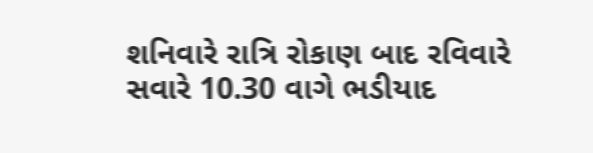શનિવારે રાત્રિ રોકાણ બાદ રવિવારે સવારે 10.30 વાગે ભડીયાદ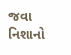જવા નિશાનો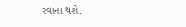રવાના થશે.